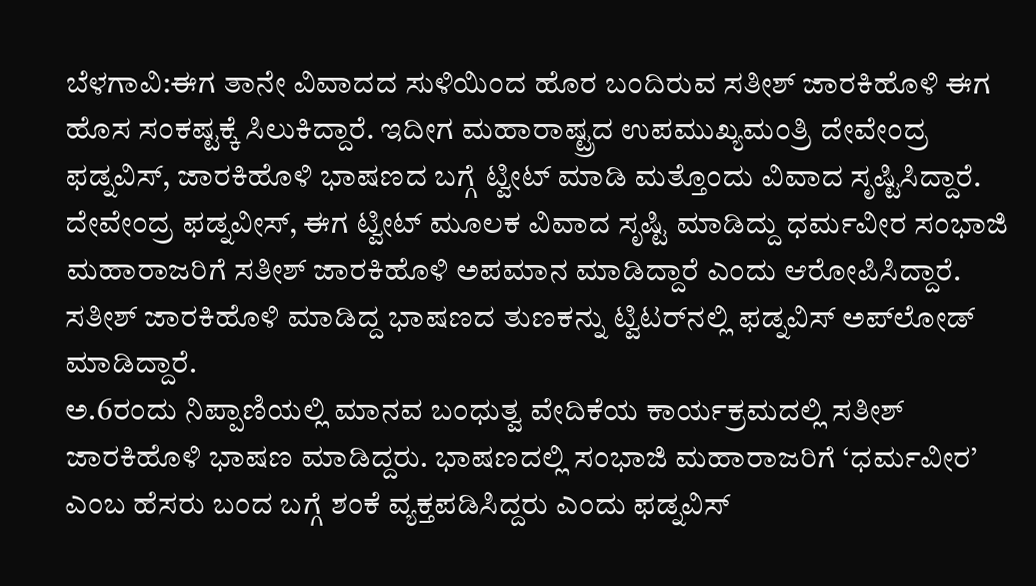ಬೆಳಗಾವಿ:ಈಗ ತಾನೇ ವಿವಾದದ ಸುಳಿಯಿಂದ ಹೊರ ಬಂದಿರುವ ಸತೀಶ್ ಜಾರಕಿಹೊಳಿ ಈಗ ಹೊಸ ಸಂಕಷ್ಟಕ್ಕೆ ಸಿಲುಕಿದ್ದಾರೆ. ಇದೀಗ ಮಹಾರಾಷ್ಟ್ರದ ಉಪಮುಖ್ಯಮಂತ್ರಿ ದೇವೇಂದ್ರ ಫಡ್ನವಿಸ್, ಜಾರಕಿಹೊಳಿ ಭಾಷಣದ ಬಗ್ಗೆ ಟ್ವೀಟ್ ಮಾಡಿ ಮತ್ತೊಂದು ವಿವಾದ ಸೃಷ್ಟಿಸಿದ್ದಾರೆ.
ದೇವೇಂದ್ರ ಫಡ್ನವೀಸ್, ಈಗ ಟ್ವೀಟ್ ಮೂಲಕ ವಿವಾದ ಸೃಷ್ಟಿ ಮಾಡಿದ್ದು ಧರ್ಮವೀರ ಸಂಭಾಜಿ ಮಹಾರಾಜರಿಗೆ ಸತೀಶ್ ಜಾರಕಿಹೊಳಿ ಅಪಮಾನ ಮಾಡಿದ್ದಾರೆ ಎಂದು ಆರೋಪಿಸಿದ್ದಾರೆ. ಸತೀಶ್ ಜಾರಕಿಹೊಳಿ ಮಾಡಿದ್ದ ಭಾಷಣದ ತುಣಕನ್ನು ಟ್ವಿಟರ್‌ನಲ್ಲಿ ಫಡ್ನವಿಸ್ ಅಪ್‌ಲೋಡ್ ಮಾಡಿದ್ದಾರೆ.
ಅ.6ರಂದು ನಿಪ್ಪಾಣಿಯಲ್ಲಿ ಮಾನವ ಬಂಧುತ್ವ ವೇದಿಕೆಯ ಕಾರ್ಯಕ್ರಮದಲ್ಲಿ ಸತೀಶ್ ಜಾರಕಿಹೊಳಿ ಭಾಷಣ ಮಾಡಿದ್ದರು. ಭಾಷಣದಲ್ಲಿ ಸಂಭಾಜಿ ಮಹಾರಾಜರಿಗೆ ‘ಧರ್ಮವೀರ’ ಎಂಬ ಹೆಸರು ಬಂದ ಬಗ್ಗೆ ಶಂಕೆ ವ್ಯಕ್ತಪಡಿಸಿದ್ದರು ಎಂದು ಫಡ್ನವಿಸ್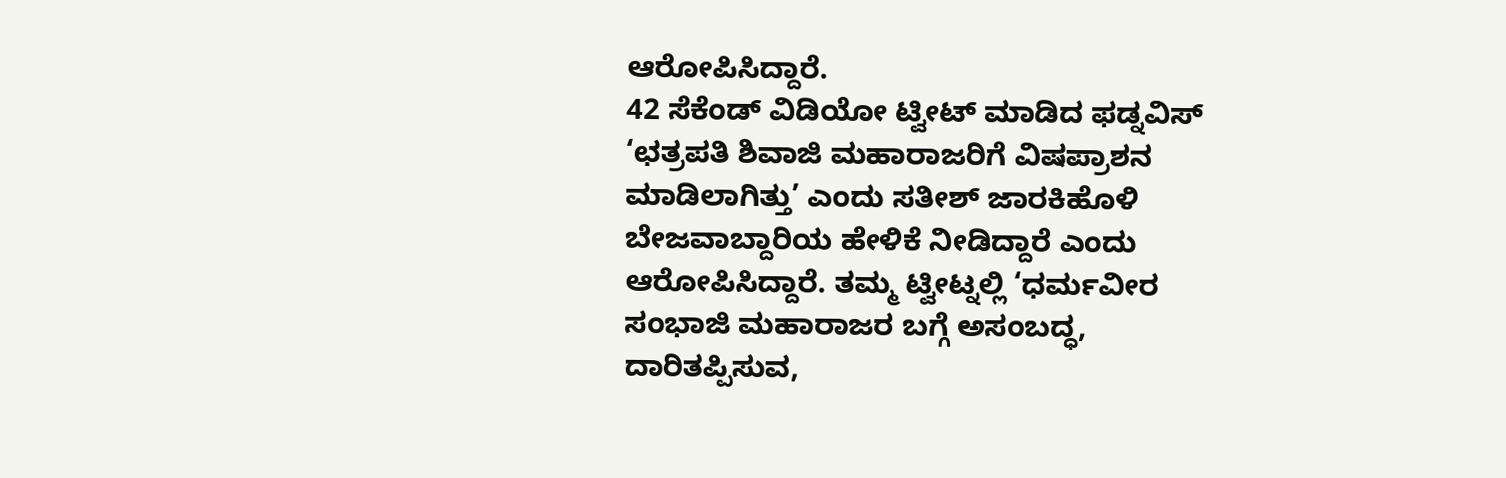ಆರೋಪಿಸಿದ್ದಾರೆ.
42 ಸೆಕೆಂಡ್ ವಿಡಿಯೋ ಟ್ವೀಟ್ ಮಾಡಿದ ಫಡ್ನವಿಸ್ ‘ಛತ್ರಪತಿ ಶಿವಾಜಿ ಮಹಾರಾಜರಿಗೆ ವಿಷಪ್ರಾಶನ ಮಾಡಿಲಾಗಿತ್ತು’ ಎಂದು ಸತೀಶ್ ಜಾರಕಿಹೊಳಿ ಬೇಜವಾಬ್ದಾರಿಯ ಹೇಳಿಕೆ ನೀಡಿದ್ದಾರೆ ಎಂದು ಆರೋಪಿಸಿದ್ದಾರೆ. ತಮ್ಮ ಟ್ವೀಟ್ನಲ್ಲಿ ‘ಧರ್ಮವೀರ ಸಂಭಾಜಿ ಮಹಾರಾಜರ ಬಗ್ಗೆ ಅಸಂಬದ್ಧ, ದಾರಿತಪ್ಪಿಸುವ,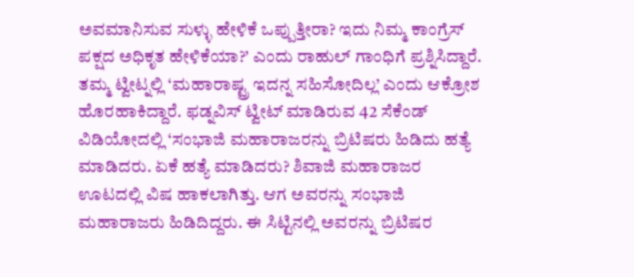ಅವಮಾನಿಸುವ ಸುಳ್ಳು ಹೇಳಿಕೆ ಒಪ್ಪುತ್ತೀರಾ? ಇದು‌‌ ನಿಮ್ಮ ಕಾಂಗ್ರೆಸ್ ಪಕ್ಷದ ಅಧಿಕೃತ ಹೇಳಿಕೆಯಾ?’ ಎಂದು ರಾಹುಲ್ ಗಾಂಧಿಗೆ ಪ್ರಶ್ನಿಸಿದ್ದಾರೆ.
ತಮ್ಮ ಟ್ವೀಟ್ನಲ್ಲಿ ‘ಮಹಾರಾಷ್ಟ್ರ ಇದನ್ನ ಸಹಿಸೋದಿಲ್ಲ’ ಎಂದು ಆಕ್ರೋಶ ಹೊರಹಾಕಿದ್ದಾರೆ. ಫಡ್ನವಿಸ್ ಟ್ವೀಟ್ ಮಾಡಿರುವ 42 ಸೆಕೆಂಡ್ ವಿಡಿಯೋದಲ್ಲಿ ‘ಸಂಭಾಜಿ ಮಹಾರಾಜರನ್ನು ಬ್ರಿಟಿಷರು ಹಿಡಿದು ಹತ್ಯೆ ಮಾಡಿದರು. ಏಕೆ ಹತ್ಯೆ ಮಾಡಿದರು? ಶಿವಾಜಿ ಮಹಾರಾಜರ ಊಟದಲ್ಲಿ ವಿಷ ಹಾಕಲಾಗಿತ್ತು. ಆಗ ಅವರನ್ನು ಸಂಭಾಜಿ ಮಹಾರಾಜರು ಹಿಡಿದಿದ್ದರು. ಈ ಸಿಟ್ಟಿನಲ್ಲಿ ಅವರನ್ನು ಬ್ರಿಟಿಷರ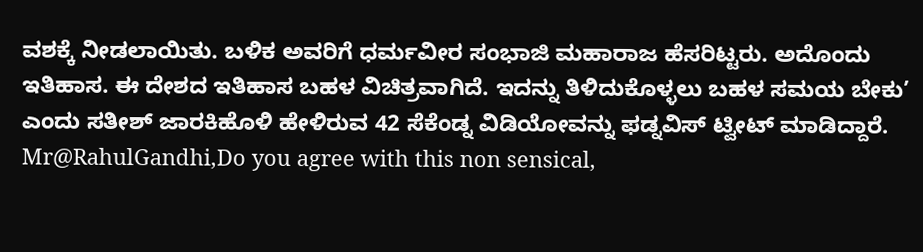ವಶಕ್ಕೆ ನೀಡಲಾಯಿತು. ಬಳಿಕ ಅವರಿಗೆ ಧರ್ಮವೀರ ಸಂಭಾಜಿ ಮಹಾರಾಜ ಹೆಸರಿಟ್ಟರು. ಅದೊಂದು ಇತಿಹಾಸ. ಈ ದೇಶದ ಇತಿಹಾಸ ಬಹಳ ವಿಚಿತ್ರವಾಗಿದೆ. ಇದನ್ನು ತಿಳಿದುಕೊಳ್ಳಲು ಬಹಳ ಸಮಯ ಬೇಕು’ ಎಂದು ಸತೀಶ್ ಜಾರಕಿಹೊಳಿ ಹೇಳಿರುವ 42 ಸೆಕೆಂಡ್ನ ವಿಡಿಯೋವನ್ನು ಫಡ್ನವಿಸ್ ಟ್ವೀಟ್ ಮಾಡಿದ್ದಾರೆ.
Mr@RahulGandhi,Do you agree with this non sensical,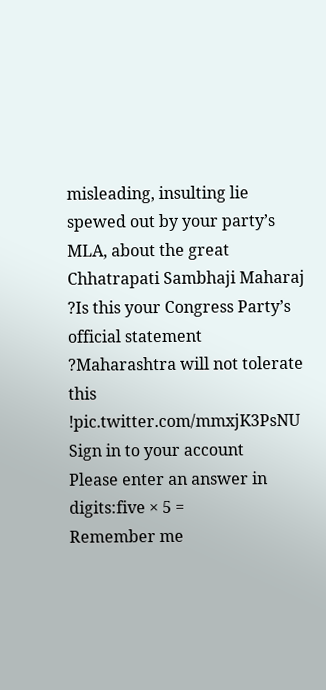misleading, insulting lie spewed out by your party’s MLA, about the great Chhatrapati Sambhaji Maharaj ?Is this your Congress Party’s official statement ?Maharashtra will not tolerate this !pic.twitter.com/mmxjK3PsNU
Sign in to your account
Please enter an answer in digits:five × 5 =
Remember me